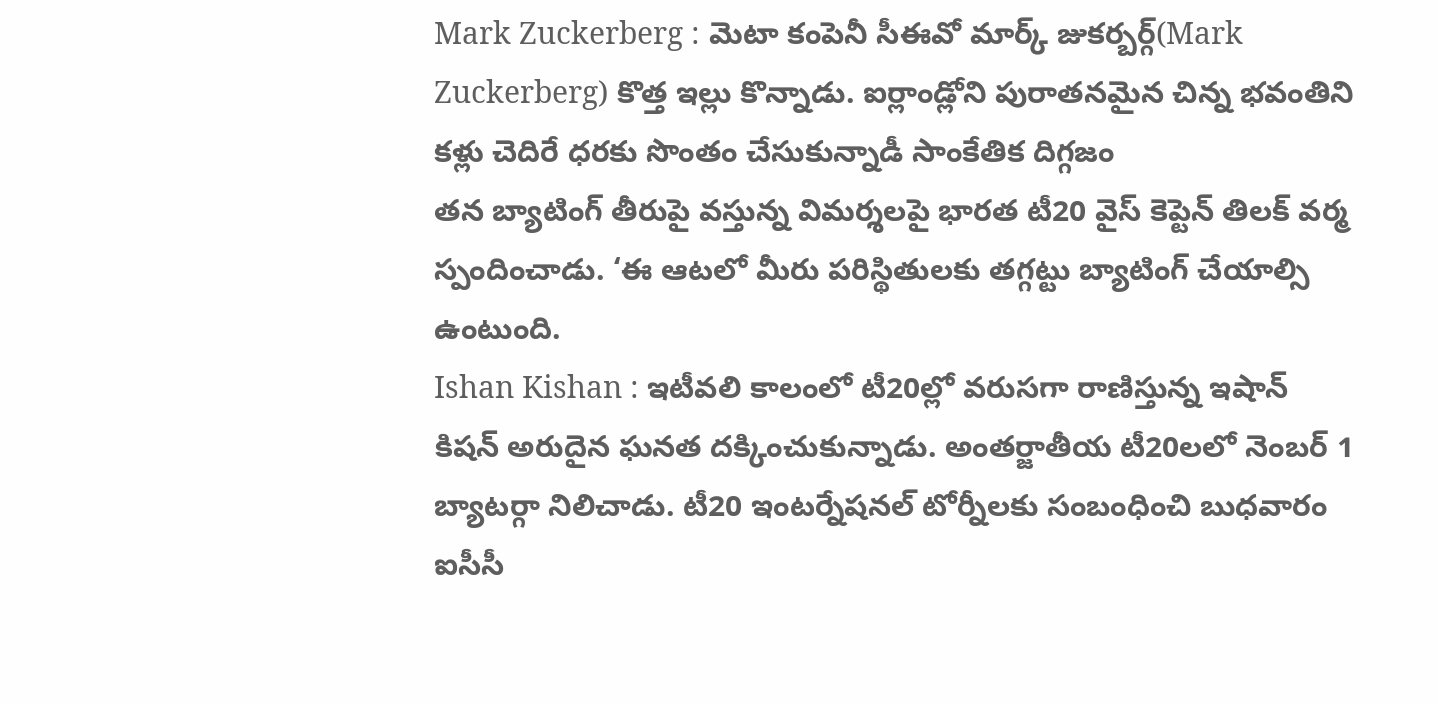Mark Zuckerberg : మెటా కంపెనీ సీఈవో మార్క్ జుకర్బర్గ్(Mark Zuckerberg) కొత్త ఇల్లు కొన్నాడు. ఐర్లాండ్లోని పురాతనమైన చిన్న భవంతిని కళ్లు చెదిరే ధరకు సొంతం చేసుకున్నాడీ సాంకేతిక దిగ్గజం
తన బ్యాటింగ్ తీరుపై వస్తున్న విమర్శలపై భారత టీ20 వైస్ కెప్టెన్ తిలక్ వర్మ స్పందించాడు. ‘ఈ ఆటలో మీరు పరిస్థితులకు తగ్గట్టు బ్యాటింగ్ చేయాల్సి ఉంటుంది.
Ishan Kishan : ఇటీవలి కాలంలో టీ20ల్లో వరుసగా రాణిస్తున్న ఇషాన్ కిషన్ అరుదైన ఘనత దక్కించుకున్నాడు. అంతర్జాతీయ టీ20లలో నెంబర్ 1 బ్యాటర్గా నిలిచాడు. టీ20 ఇంటర్నేషనల్ టోర్నీలకు సంబంధించి బుధవారం ఐసీసీ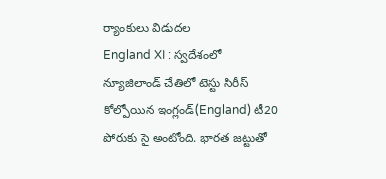ర్యాంకులు విడుదల
England XI : స్వదేశంలో న్యూజిలాండ్ చేతిలో టెస్టు సిరీస్ కోల్పోయిన ఇంగ్లండ్(England) టీ20 పోరుకు సై అంటోంది. భారత జట్టుతో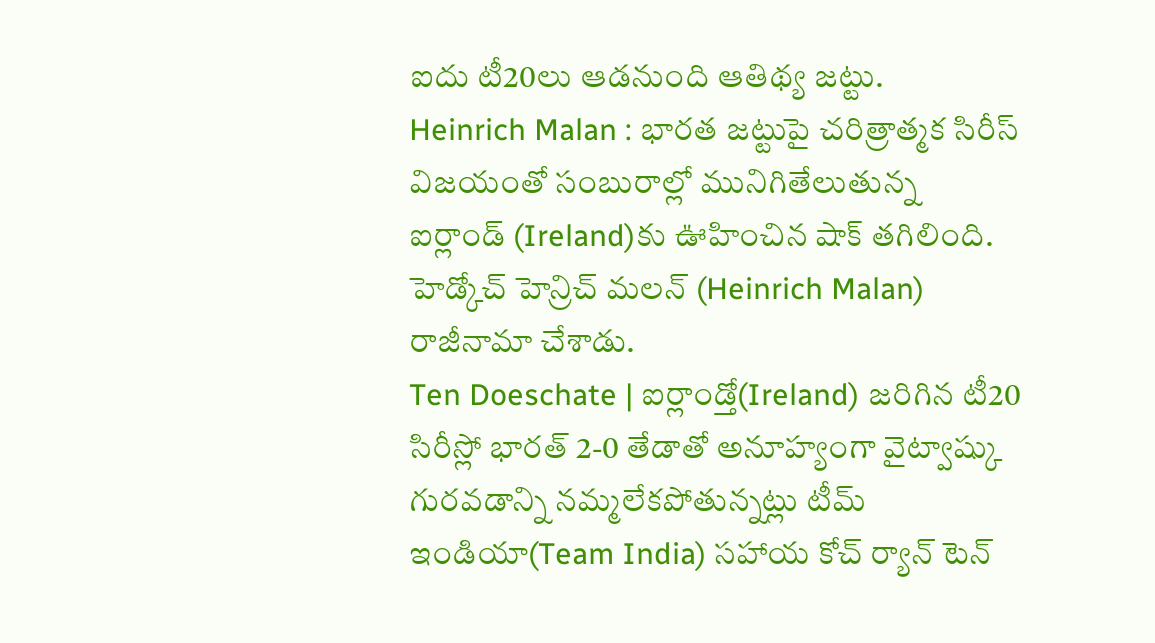ఐదు టీ20లు ఆడనుంది ఆతిథ్య జట్టు.
Heinrich Malan : భారత జట్టుపై చరిత్రాత్మక సిరీస్ విజయంతో సంబురాల్లో మునిగితేలుతున్న ఐర్లాండ్ (Ireland)కు ఊహించిన షాక్ తగిలింది. హెడ్కోచ్ హెన్రిచ్ మలన్ (Heinrich Malan) రాజీనామా చేశాడు.
Ten Doeschate | ఐర్లాండ్తో(Ireland) జరిగిన టీ20 సిరీస్లో భారత్ 2-0 తేడాతో అనూహ్యంగా వైట్వాష్కు గురవడాన్ని నమ్మలేకపోతున్నట్లు టీమ్ ఇండియా(Team India) సహాయ కోచ్ ర్యాన్ టెన్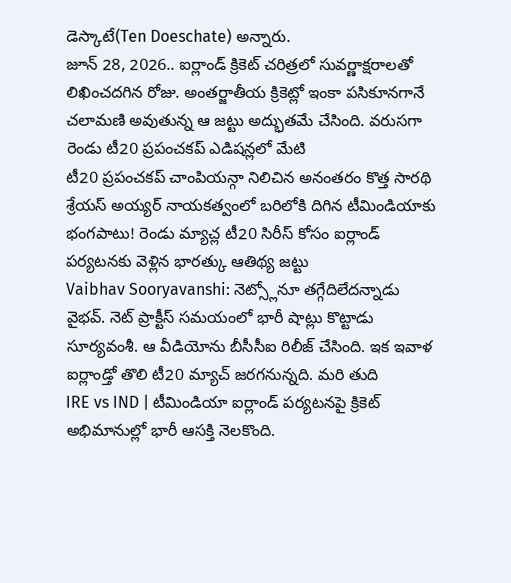డెస్కాటే(Ten Doeschate) అన్నారు.
జూన్ 28, 2026.. ఐర్లాండ్ క్రికెట్ చరిత్రలో సువర్ణాక్షరాలతో లిఖించదగిన రోజు. అంతర్జాతీయ క్రికెట్లో ఇంకా పసికూనగానే చలామణి అవుతున్న ఆ జట్టు అద్భుతమే చేసింది. వరుసగా రెండు టీ20 ప్రపంచకప్ ఎడిషన్లలో మేటి
టీ20 ప్రపంచకప్ చాంపియన్గా నిలిచిన అనంతరం కొత్త సారథి శ్రేయస్ అయ్యర్ నాయకత్వంలో బరిలోకి దిగిన టీమిండియాకు భంగపాటు! రెండు మ్యాచ్ల టీ20 సిరీస్ కోసం ఐర్లాండ్ పర్యటనకు వెళ్లిన భారత్కు ఆతిథ్య జట్టు
Vaibhav Sooryavanshi: నెట్స్లోనూ తగ్గేదిలేదన్నాడు వైభవ్. నెట్ ప్రాక్టీస్ సమయంలో భారీ షాట్లు కొట్టాడు సూర్యవంశీ. ఆ వీడియోను బీసీసీఐ రిలీజ్ చేసింది. ఇక ఇవాళ ఐర్లాండ్తో తొలి టీ20 మ్యాచ్ జరగనున్నది. మరి తుది
IRE vs IND | టీమిండియా ఐర్లాండ్ పర్యటనపై క్రికెట్ అభిమానుల్లో భారీ ఆసక్తి నెలకొంది.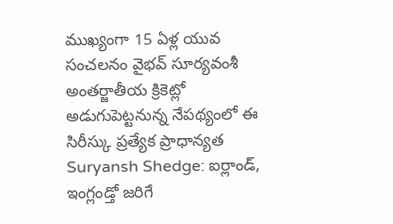ముఖ్యంగా 15 ఏళ్ల యువ సంచలనం వైభవ్ సూర్యవంశీ అంతర్జాతీయ క్రికెట్లో అడుగుపెట్టనున్న నేపథ్యంలో ఈ సిరీస్కు ప్రత్యేక ప్రాధాన్యత
Suryansh Shedge: ఐర్లాండ్, ఇంగ్లండ్తో జరిగే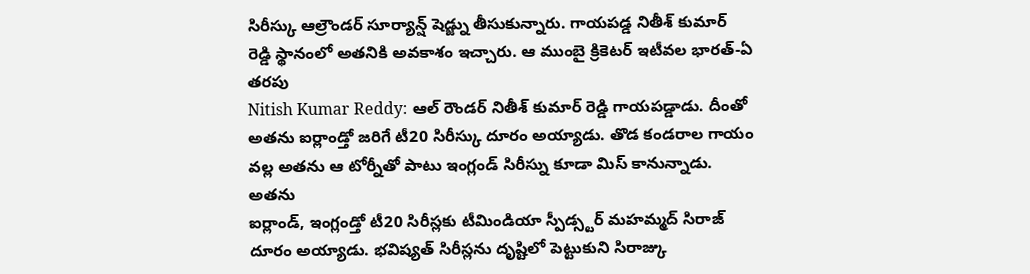సిరీస్కు ఆల్రౌండర్ సూర్యాన్ష్ షెడ్జ్ను తీసుకున్నారు. గాయపడ్డ నితీశ్ కుమార్ రెడ్డి స్థానంలో అతనికి అవకాశం ఇచ్చారు. ఆ ముంబై క్రికెటర్ ఇటీవల భారత్-ఏ తరపు
Nitish Kumar Reddy: ఆల్ రౌండర్ నితీశ్ కుమార్ రెడ్డి గాయపడ్డాడు. దీంతో అతను ఐర్లాండ్తో జరిగే టీ20 సిరీస్కు దూరం అయ్యాడు. తొడ కండరాల గాయం వల్ల అతను ఆ టోర్నీతో పాటు ఇంగ్లండ్ సిరీస్ను కూడా మిస్ కానున్నాడు. అతను
ఐర్లాండ్, ఇంగ్లండ్తో టీ20 సిరీస్లకు టీమిండియా స్పీడ్స్టర్ మహమ్మద్ సిరాజ్ దూరం అయ్యాడు. భవిష్యత్ సిరీస్లను దృష్టిలో పెట్టుకుని సిరాజ్కు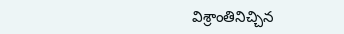విశ్రాంతినిచ్చిన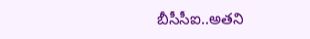బీసీసీఐ..అతని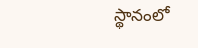స్థానంలో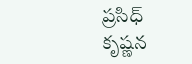ప్రసిధ్ కృష్ణన